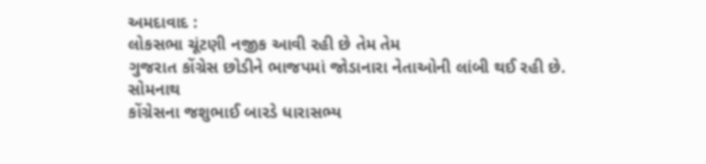અમદાવાદ :
લોકસભા ચૂંટણી નજીક આવી રહી છે તેમ તેમ
ગુજરાત કોંગ્રેસ છોડીને ભાજપમાં જોડાનારા નેતાઓની લાંબી થઈ રહી છે. સોમનાથ
કોંગ્રેસના જશુભાઈ બારડે ધારાસભ્ય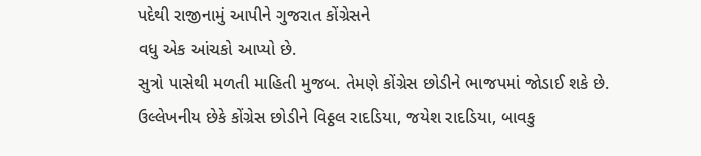પદેથી રાજીનામું આપીને ગુજરાત કોંગ્રેસને
વધુ એક આંચકો આપ્યો છે.
સુત્રો પાસેથી મળતી માહિતી મુજબ. તેમણે કોંગ્રેસ છોડીને ભાજપમાં જોડાઈ શકે છે. ઉલ્લેખનીય છેકે કોંગ્રેસ છોડીને વિઠ્ઠલ રાદડિયા, જયેશ રાદડિયા, બાવકુ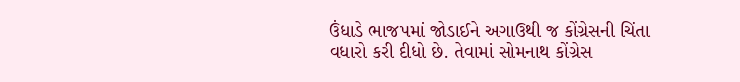ઉંધાડે ભાજપમાં જોડાઈને અગાઉથી જ કોંગ્રેસની ચિંતા વધારો કરી દીધો છે. તેવામાં સોમનાથ કોંગ્રેસ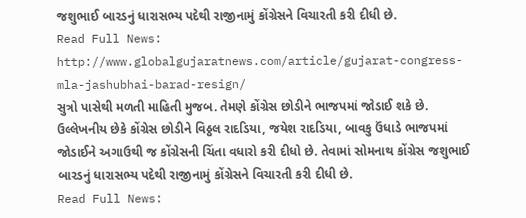જશુભાઈ બારડનું ધારાસભ્ય પદેથી રાજીનામું કોંગ્રેસને વિચારતી કરી દીધી છે.
Read Full News: http://www.globalgujaratnews.com/article/gujarat-congress-mla-jashubhai-barad-resign/
સુત્રો પાસેથી મળતી માહિતી મુજબ. તેમણે કોંગ્રેસ છોડીને ભાજપમાં જોડાઈ શકે છે. ઉલ્લેખનીય છેકે કોંગ્રેસ છોડીને વિઠ્ઠલ રાદડિયા, જયેશ રાદડિયા, બાવકુ ઉંધાડે ભાજપમાં જોડાઈને અગાઉથી જ કોંગ્રેસની ચિંતા વધારો કરી દીધો છે. તેવામાં સોમનાથ કોંગ્રેસ જશુભાઈ બારડનું ધારાસભ્ય પદેથી રાજીનામું કોંગ્રેસને વિચારતી કરી દીધી છે.
Read Full News: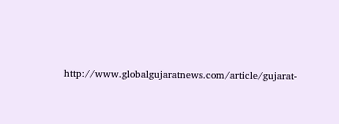http://www.globalgujaratnews.com/article/gujarat-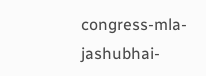congress-mla-jashubhai-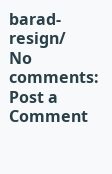barad-resign/
No comments:
Post a Comment